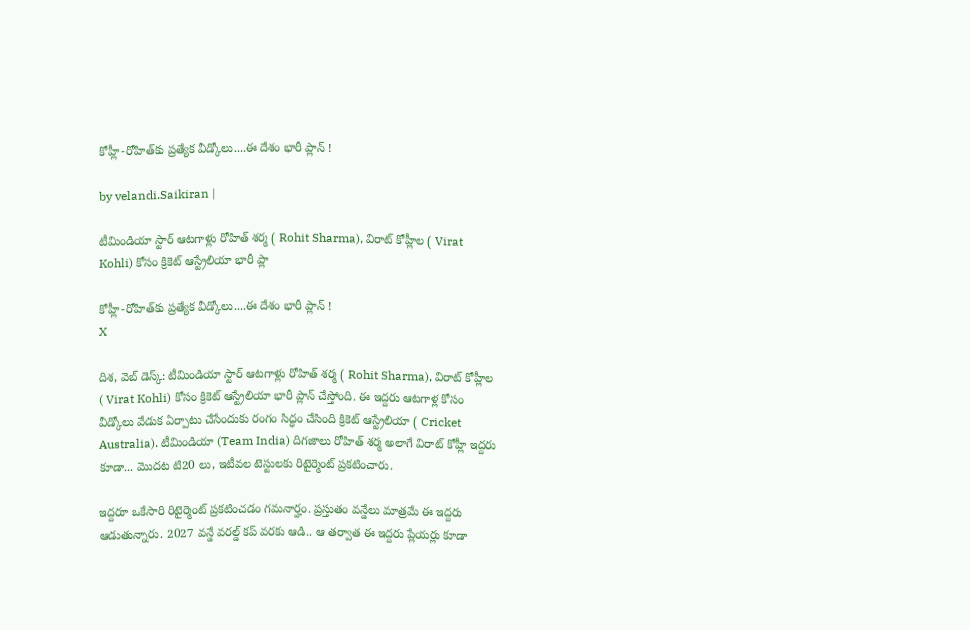కోహ్లీ-రోహిత్‌కు ప్రత్యేక వీడ్కోలు....ఈ దేశం భారీ ప్లాన్ !

by velandi.Saikiran |

టీమిండియా స్టార్ ఆటగాళ్లు రోహిత్ శర్మ ( Rohit Sharma), విరాట్ కోహ్లీల ( Virat Kohli) కోసం క్రికెట్ ఆస్ట్రేలియా భారీ ప్లా

కోహ్లీ-రోహిత్‌కు ప్రత్యేక వీడ్కోలు....ఈ దేశం భారీ ప్లాన్ !
X

దిశ, వెబ్ డెస్క్: టీమిండియా స్టార్ ఆటగాళ్లు రోహిత్ శర్మ ( Rohit Sharma), విరాట్ కోహ్లీల ( Virat Kohli) కోసం క్రికెట్ ఆస్ట్రేలియా భారీ ప్లాన్ చేస్తోంది. ఈ ఇద్దరు ఆటగాళ్ల కోసం వీడ్కోలు వేడుక ఏర్పాటు చేసేందుకు రంగం సిద్ధం చేసింది క్రికెట్ ఆస్ట్రేలియా ( Cricket Australia). టీమిండియా (Team India) దిగజాలు రోహిత్ శర్మ అలాగే విరాట్ కోహ్లీ ఇద్దరు కూడా... మొదట టి20 లు, ఇటీవల టెస్టులకు రిటైర్మెంట్ ప్రకటించారు.

ఇద్దరూ ఒకేసారి రిటైర్మెంట్ ప్రకటించడం గమనార్హం. ప్రస్తుతం వన్డేలు మాత్రమే ఈ ఇద్దరు ఆడుతున్నారు. 2027 వన్డే వరల్డ్ కప్ వరకు ఆడి.. ఆ తర్వాత ఈ ఇద్దరు ప్లేయర్లు కూడా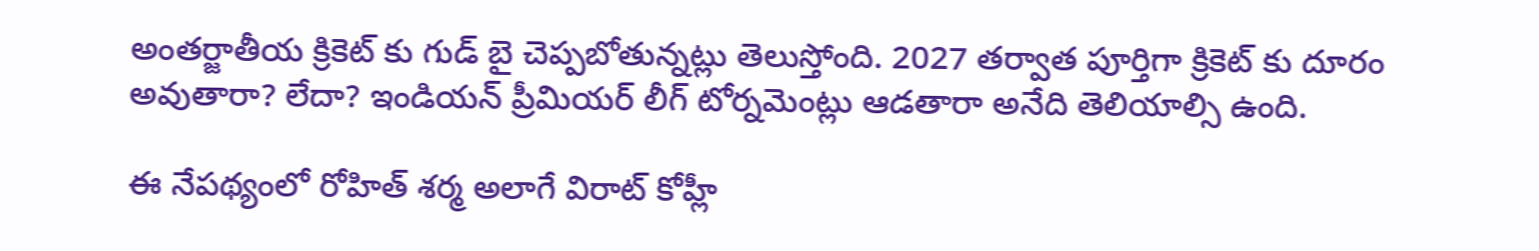అంతర్జాతీయ క్రికెట్ కు గుడ్ బై చెప్పబోతున్నట్లు తెలుస్తోంది. 2027 తర్వాత పూర్తిగా క్రికెట్ కు దూరం అవుతారా? లేదా? ఇండియన్ ప్రీమియర్ లీగ్ టోర్నమెంట్లు ఆడతారా అనేది తెలియాల్సి ఉంది.

ఈ నేపథ్యంలో రోహిత్ శర్మ అలాగే విరాట్ కోహ్లీ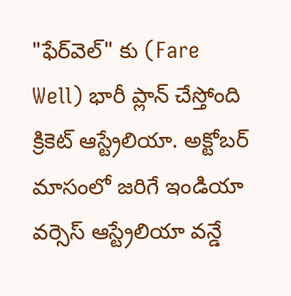"ఫేర్‌వెల్" కు (Fare Well) భారీ ప్లాన్ చేస్తోంది క్రికెట్ ఆస్ట్రేలియా. అక్టోబర్ మాసంలో జరిగే ఇండియా వర్సెస్ ఆస్ట్రేలియా వన్డే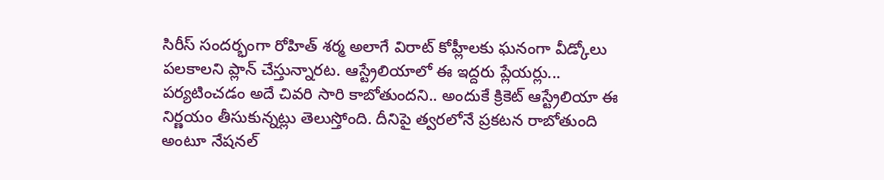సిరీస్ సందర్భంగా రోహిత్ శర్మ అలాగే విరాట్ కోహ్లీలకు ఘనంగా వీడ్కోలు పలకాలని ప్లాన్ చేస్తున్నారట. ఆస్ట్రేలియాలో ఈ ఇద్దరు ప్లేయర్లు... పర్యటించడం అదే చివరి సారి కాబోతుందని.. అందుకే క్రికెట్ ఆస్ట్రేలియా ఈ నిర్ణయం తీసుకున్నట్లు తెలుస్తోంది. దీనిపై త్వరలోనే ప్రకటన రాబోతుంది అంటూ నేషనల్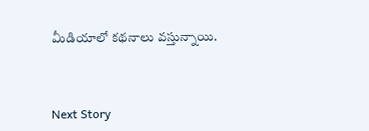మీడియాలో కథనాలు వస్తున్నాయి.



Next Story